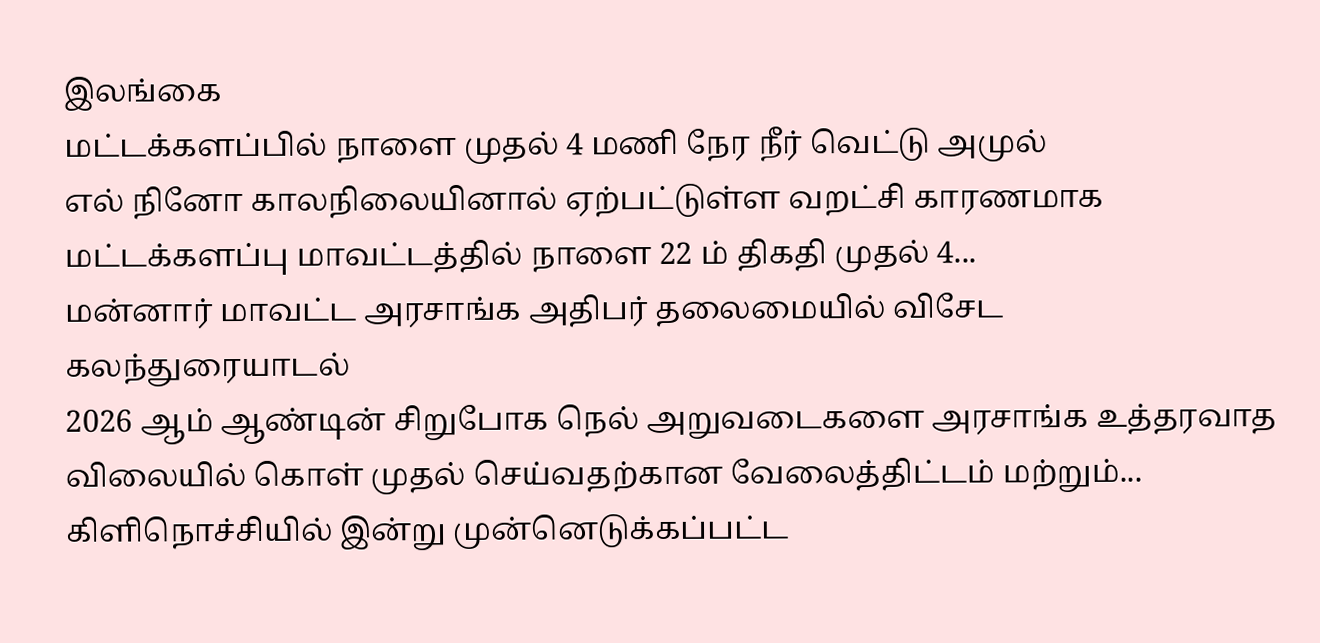இலங்கை
மட்டக்களப்பில் நாளை முதல் 4 மணி நேர நீர் வெட்டு அமுல்
எல் நினோ காலநிலையினால் ஏற்பட்டுள்ள வறட்சி காரணமாக மட்டக்களப்பு மாவட்டத்தில் நாளை 22 ம் திகதி முதல் 4...
மன்னார் மாவட்ட அரசாங்க அதிபர் தலைமையில் விசேட கலந்துரையாடல்
2026 ஆம் ஆண்டின் சிறுபோக நெல் அறுவடைகளை அரசாங்க உத்தரவாத விலையில் கொள் முதல் செய்வதற்கான வேலைத்திட்டம் மற்றும்...
கிளிநொச்சியில் இன்று முன்னெடுக்கப்பட்ட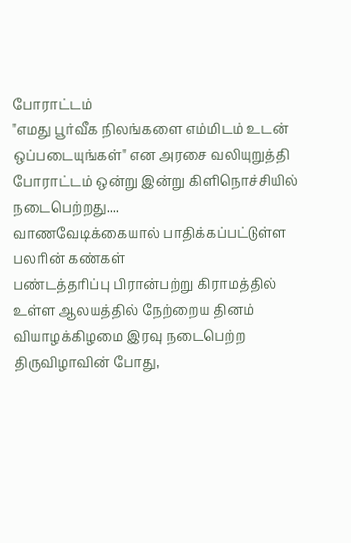போராட்டம்
"எமது பூர்வீக நிலங்களை எம்மிடம் உடன் ஒப்படையுங்கள்" என அரசை வலியுறுத்தி போராட்டம் ஒன்று இன்று கிளிநொச்சியில் நடைபெற்றது....
வாணவேடிக்கையால் பாதிக்கப்பட்டுள்ள பலரின் கண்கள்
பண்டத்தரிப்பு பிரான்பற்று கிராமத்தில் உள்ள ஆலயத்தில் நேற்றைய தினம் வியாழக்கிழமை இரவு நடைபெற்ற திருவிழாவின் போது,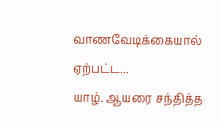வாணவேடிக்கையால் ஏற்பட்ட...
யாழ். ஆயரை சந்தித்த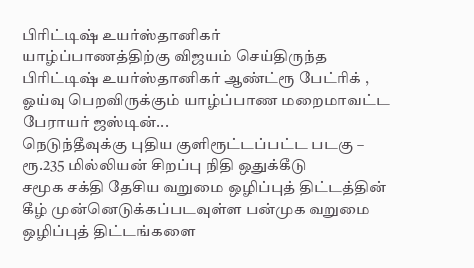பிரிட்டிஷ் உயர்ஸ்தானிகர்
யாழ்ப்பாணத்திற்கு விஜயம் செய்திருந்த பிரிட்டிஷ் உயர்ஸ்தானிகர் ஆண்ட்ரூ பேட்ரிக் , ஓய்வு பெறவிருக்கும் யாழ்ப்பாண மறைமாவட்ட பேராயர் ஜஸ்டின்...
நெடுந்தீவுக்கு புதிய குளிரூட்டப்பட்ட படகு – ரூ.235 மில்லியன் சிறப்பு நிதி ஒதுக்கீடு
சமூக சக்தி தேசிய வறுமை ஒழிப்புத் திட்டத்தின் கீழ் முன்னெடுக்கப்படவுள்ள பன்முக வறுமை ஒழிப்புத் திட்டங்களை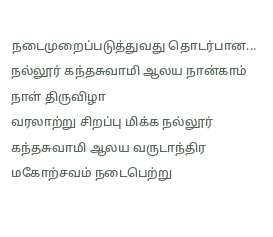நடைமுறைப்படுத்துவது தொடர்பான...
நல்லூர் கந்தசுவாமி ஆலய நான்காம் நாள் திருவிழா
வரலாற்று சிறப்பு மிக்க நல்லூர் கந்தசுவாமி ஆலய வருடாந்திர மகோற்சவம் நடைபெற்று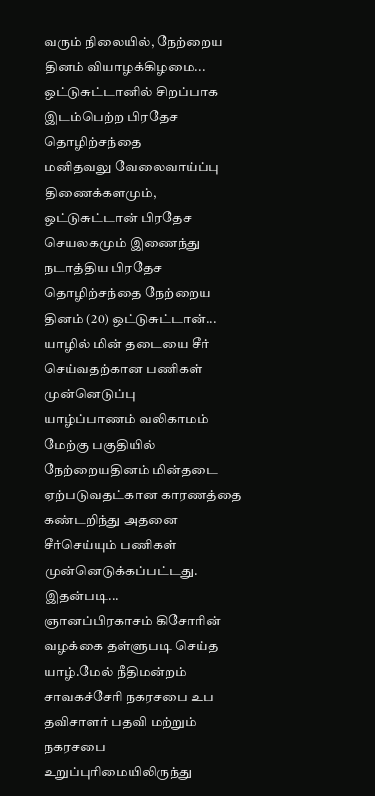வரும் நிலையில், நேற்றைய தினம் வியாழக்கிழமை...
ஒட்டுசுட்டானில் சிறப்பாக இடம்பெற்ற பிரதேச தொழிற்சந்தை
மனிதவலு வேலைவாய்ப்பு திணைக்களமும், ஒட்டுசுட்டான் பிரதேச செயலகமும் இணைந்து நடாத்திய பிரதேச தொழிற்சந்தை நேற்றைய தினம் (20) ஒட்டுசுட்டான்...
யாழில் மின் தடையை சீர் செய்வதற்கான பணிகள் முன்னெடுப்பு
யாழ்ப்பாணம் வலிகாமம் மேற்கு பகுதியில் நேற்றையதினம் மின்தடை ஏற்படுவதட்கான காரணத்தை கண்டறிந்து அதனை சீர்செய்யும் பணிகள் முன்னெடுக்கப்பட்டது. இதன்படி...
ஞானப்பிரகாசம் கிசோரின் வழக்கை தள்ளுபடி செய்த யாழ்.மேல் நீதிமன்றம்
சாவகச்சேரி நகரசபை உப தவிசாளர் பதவி மற்றும் நகரசபை உறுப்புரிமையிலிருந்து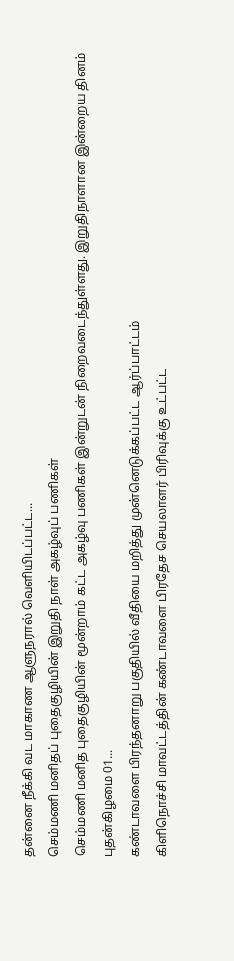தன்னை நீக்கி வட மாகாண ஆளுநரால் வெளியிடப்பட்ட...
செம்மணி மனிதப் புதைகுழியின் இறுதி நாள் அகழ்வுப் பணிகள்
செம்மணி மனித புதைகுழியின் மூன்றாம் கட்ட அகழ்வு பணிகள் இன்றுடன் நிறைவடைந்துள்ளது. இறுதிநாளான இன்றைய தினம் புதன்கிழமை 01...
கண்டாவளை பிரந்தனாறு பகுதியில் வீதியை மறித்து முன்னெடுக்கப்பட்ட ஆர்ப்பாட்டம்
கிளிநொச்சி மாவட்டத்தின் கண்டாவளை பிரதேச செயலாளர் பிரிவுக்கு உட்பட்ட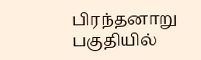பிரந்தனாறு பகுதியில்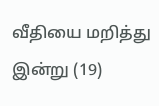வீதியை மறித்து இன்று (19)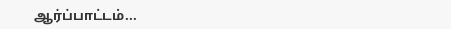ஆர்ப்பாட்டம்...